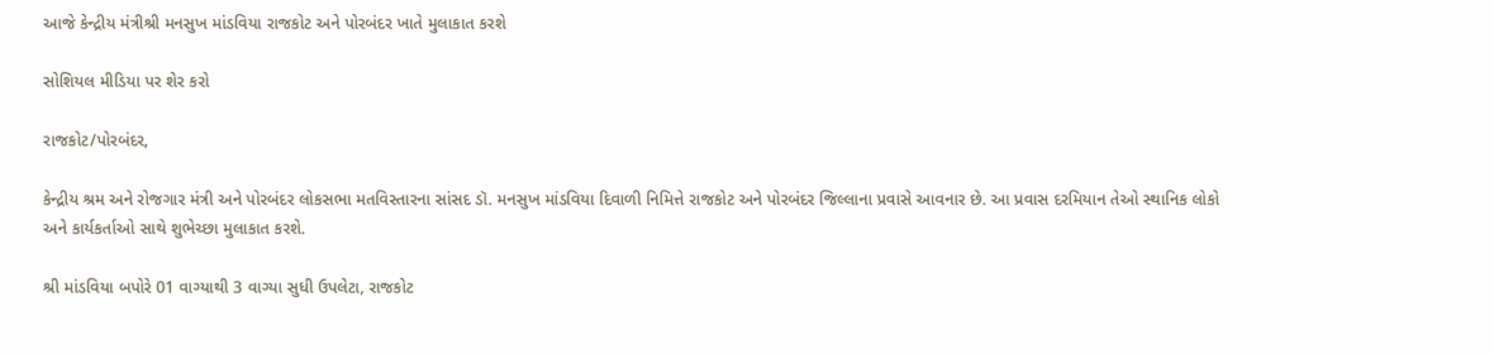આજે કેન્દ્રીય મંત્રીશ્રી મનસુખ માંડવિયા રાજકોટ અને પોરબંદર ખાતે મુલાકાત કરશે

સોશિયલ મીડિયા પર શેર કરો

રાજકોટ/પોરબંદર,

કેન્દ્રીય શ્રમ અને રોજગાર મંત્રી અને પોરબંદર લોકસભા મતવિસ્તારના સાંસદ ડૉ. મનસુખ માંડવિયા દિવાળી નિમિત્તે રાજકોટ અને પોરબંદર જિલ્લાના પ્રવાસે આવનાર છે. આ પ્રવાસ દરમિયાન તેઓ સ્થાનિક લોકો અને કાર્યકર્તાઓ સાથે શુભેચ્છા મુલાકાત કરશે.

શ્રી માંડવિયા બપોરે 01 વાગ્યાથી 3 વાગ્યા સુધી ઉપલેટા, રાજકોટ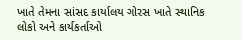ખાતે તેમના સાંસદ કાર્યાલય ગોરસ ખાતે સ્થાનિક લોકો અને કાર્યકર્તાઓ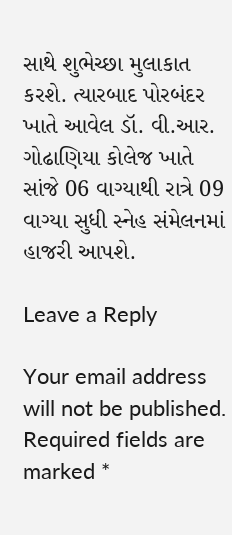સાથે શુભેચ્છા મુલાકાત કરશે. ત્યારબાદ પોરબંદર ખાતે આવેલ ડૉ. વી.આર. ગોઢાણિયા કોલેજ ખાતે સાંજે 06 વાગ્યાથી રાત્રે 09 વાગ્યા સુધી સ્નેહ સંમેલનમાં હાજરી આપશે.

Leave a Reply

Your email address will not be published. Required fields are marked *